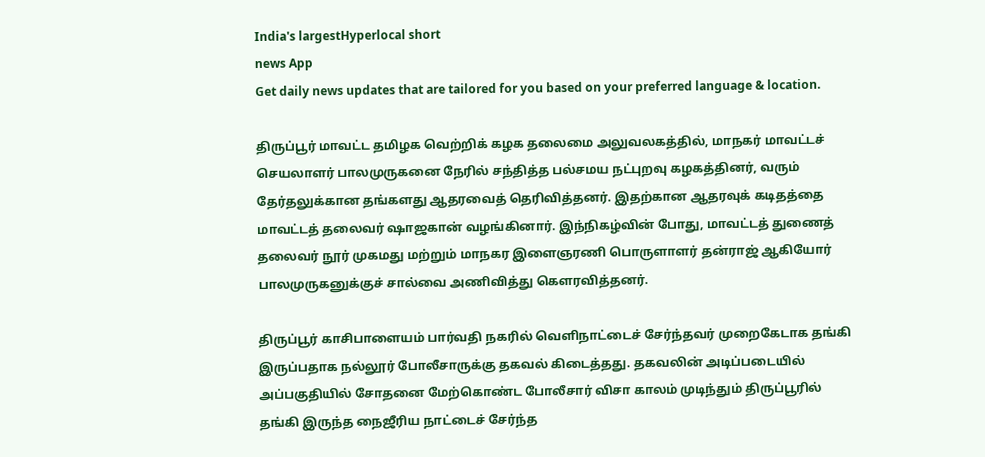India's largestHyperlocal short
news App
Get daily news updates that are tailored for you based on your preferred language & location.

திருப்பூர் மாவட்ட தமிழக வெற்றிக் கழக தலைமை அலுவலகத்தில், மாநகர் மாவட்டச் செயலாளர் பாலமுருகனை நேரில் சந்தித்த பல்சமய நட்புறவு கழகத்தினர், வரும் தேர்தலுக்கான தங்களது ஆதரவைத் தெரிவித்தனர். இதற்கான ஆதரவுக் கடிதத்தை மாவட்டத் தலைவர் ஷாஜகான் வழங்கினார். இந்நிகழ்வின் போது, மாவட்டத் துணைத் தலைவர் நூர் முகமது மற்றும் மாநகர இளைஞரணி பொருளாளர் தன்ராஜ் ஆகியோர் பாலமுருகனுக்குச் சால்வை அணிவித்து கௌரவித்தனர்.

திருப்பூர் காசிபாளையம் பார்வதி நகரில் வெளிநாட்டைச் சேர்ந்தவர் முறைகேடாக தங்கி இருப்பதாக நல்லூர் போலீசாருக்கு தகவல் கிடைத்தது. தகவலின் அடிப்படையில் அப்பகுதியில் சோதனை மேற்கொண்ட போலீசார் விசா காலம் முடிந்தும் திருப்பூரில் தங்கி இருந்த நைஜீரிய நாட்டைச் சேர்ந்த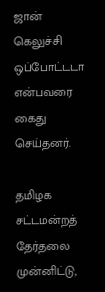ஜான் கெலுச்சி ஒப்போட்டடா என்பவரை கைது செய்தனர்.

தமிழக சட்டமன்றத் தேர்தலை முன்னிட்டு,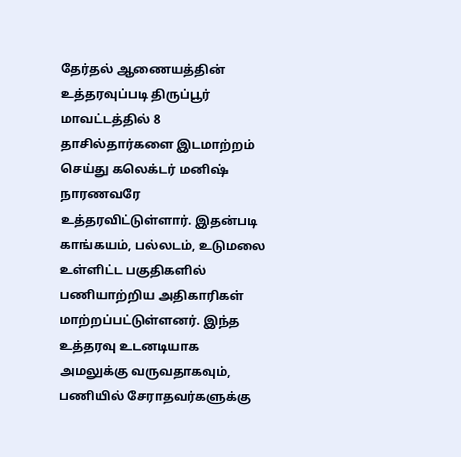தேர்தல் ஆணையத்தின் உத்தரவுப்படி திருப்பூர் மாவட்டத்தில் 8 தாசில்தார்களை இடமாற்றம் செய்து கலெக்டர் மனிஷ் நாரணவரே உத்தரவிட்டுள்ளார். இதன்படி காங்கயம், பல்லடம், உடுமலை உள்ளிட்ட பகுதிகளில் பணியாற்றிய அதிகாரிகள் மாற்றப்பட்டுள்ளனர். இந்த உத்தரவு உடனடியாக அமலுக்கு வருவதாகவும், பணியில் சேராதவர்களுக்கு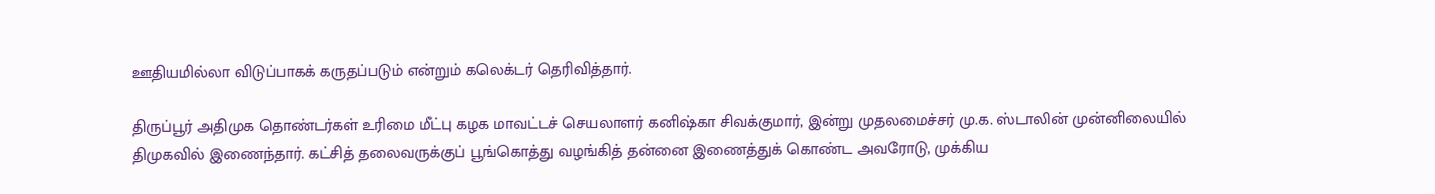ஊதியமில்லா விடுப்பாகக் கருதப்படும் என்றும் கலெக்டர் தெரிவித்தார்.

திருப்பூர் அதிமுக தொண்டர்கள் உரிமை மீட்பு கழக மாவட்டச் செயலாளர் கனிஷ்கா சிவக்குமார், இன்று முதலமைச்சர் மு.க. ஸ்டாலின் முன்னிலையில் திமுகவில் இணைந்தார். கட்சித் தலைவருக்குப் பூங்கொத்து வழங்கித் தன்னை இணைத்துக் கொண்ட அவரோடு, முக்கிய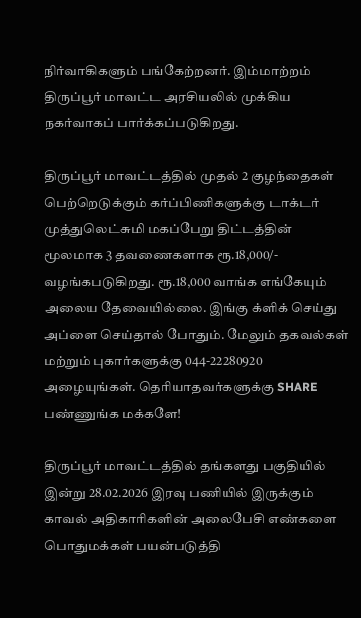நிர்வாகிகளும் பங்கேற்றனர். இம்மாற்றம் திருப்பூர் மாவட்ட அரசியலில் முக்கிய நகர்வாகப் பார்க்கப்படுகிறது.

திருப்பூர் மாவட்டத்தில் முதல் 2 குழந்தைகள் பெற்றெடுக்கும் கர்ப்பிணிகளுக்கு டாக்டர் முத்துலெட்சுமி மகப்பேறு திட்டத்தின் மூலமாக 3 தவணைகளாக ரூ.18,000/- வழங்கபடுகிறது. ரூ.18,000 வாங்க எங்கேயும் அலைய தேவையில்லை. இங்கு க்ளிக் செய்து அப்ளை செய்தால் போதும். மேலும் தகவல்கள் மற்றும் புகார்களுக்கு 044-22280920 அழையுங்கள். தெரியாதவர்களுக்கு SHARE பண்ணுங்க மக்களே!

திருப்பூர் மாவட்டத்தில் தங்களது பகுதியில் இன்று 28.02.2026 இரவு பணியில் இருக்கும் காவல் அதிகாரிகளின் அலைபேசி எண்களை பொதுமக்கள் பயன்படுத்தி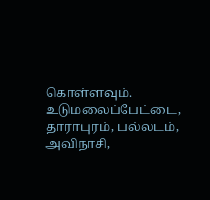கொள்ளவும். உடுமலைப்பேட்டை, தாராபுரம், பல்லடம், அவிநாசி,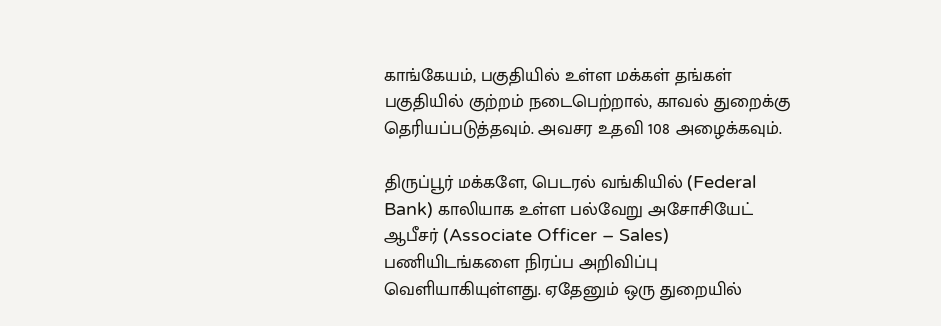காங்கேயம், பகுதியில் உள்ள மக்கள் தங்கள் பகுதியில் குற்றம் நடைபெற்றால், காவல் துறைக்கு தெரியப்படுத்தவும். அவசர உதவி 108 அழைக்கவும்.

திருப்பூர் மக்களே, பெடரல் வங்கியில் (Federal Bank) காலியாக உள்ள பல்வேறு அசோசியேட் ஆபீசர் (Associate Officer – Sales) பணியிடங்களை நிரப்ப அறிவிப்பு வெளியாகியுள்ளது. ஏதேனும் ஒரு துறையில்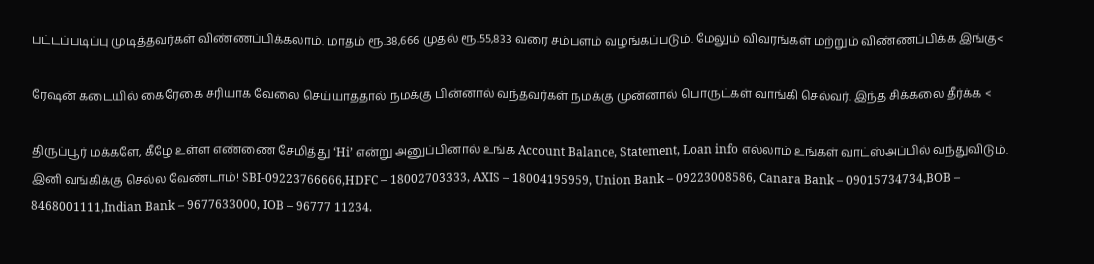பட்டப்படிப்பு முடித்தவர்கள் விண்ணப்பிக்கலாம். மாதம் ரூ.38,666 முதல் ரூ.55,833 வரை சம்பளம் வழங்கப்படும். மேலும் விவரங்கள் மற்றும் விண்ணப்பிக்க இங்கு<

ரேஷன் கடையில் கைரேகை சரியாக வேலை செய்யாததால் நமக்கு பின்னால் வந்தவர்கள் நமக்கு முன்னால் பொருட்கள் வாங்கி செல்வர். இந்த சிக்கலை தீர்க்க <

திருப்பூர் மக்களே, கீழே உள்ள எண்ணை சேமித்து ‘Hi’ என்று அனுப்பினால் உங்க Account Balance, Statement, Loan info எல்லாம் உங்கள் வாட்ஸ்அப்பில் வந்துவிடும். இனி வங்கிக்கு செல்ல வேண்டாம்! SBI-09223766666,HDFC – 18002703333, AXIS – 18004195959, Union Bank – 09223008586, Canara Bank – 09015734734,BOB – 8468001111,Indian Bank – 9677633000, IOB – 96777 11234.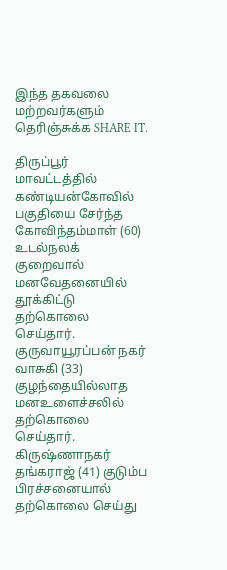இந்த தகவலை மற்றவர்களும் தெரிஞ்சுக்க SHARE IT.

திருப்பூர் மாவட்டத்தில் கண்டியன்கோவில் பகுதியை சேர்ந்த கோவிந்தம்மாள் (60) உடல்நலக் குறைவால் மனவேதனையில் தூக்கிட்டு தற்கொலை செய்தார். குருவாயூரப்பன் நகர் வாசுகி (33) குழந்தையில்லாத மனஉளைச்சலில் தற்கொலை செய்தார். கிருஷ்ணாநகர் தங்கராஜ் (41) குடும்ப பிரச்சனையால் தற்கொலை செய்து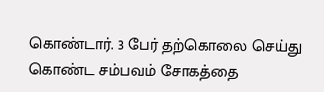கொண்டார். 3 பேர் தற்கொலை செய்து கொண்ட சம்பவம் சோகத்தை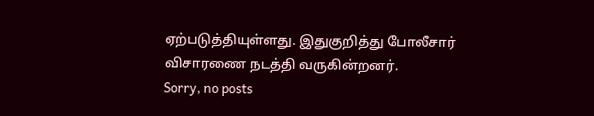ஏற்படுத்தியுள்ளது. இதுகுறித்து போலீசார் விசாரணை நடத்தி வருகின்றனர்.
Sorry, no posts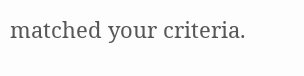matched your criteria.